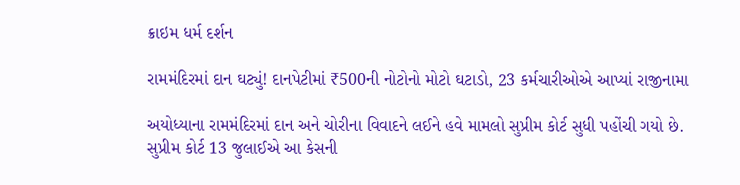ક્રાઇમ ધર્મ દર્શન

રામમંદિરમાં દાન ઘટ્યું! દાનપેટીમાં ₹500ની નોટોનો મોટો ઘટાડો, 23 કર્મચારીઓએ આપ્યાં રાજીનામા

અયોધ્યાના રામમંદિરમાં દાન અને ચોરીના વિવાદને લઈને હવે મામલો સુપ્રીમ કોર્ટ સુધી પહોંચી ગયો છે. સુપ્રીમ કોર્ટ 13 જુલાઈએ આ કેસની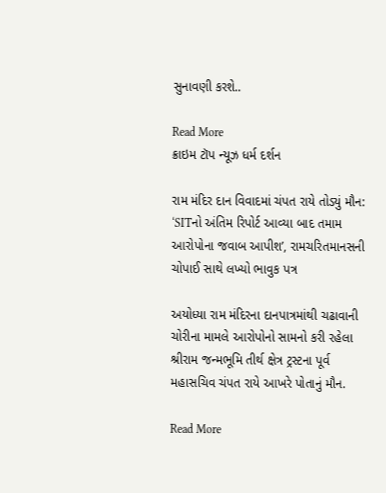સુનાવણી કરશે..

Read More
ક્રાઇમ ટૉપ ન્યૂઝ ધર્મ દર્શન

રામ મંદિર દાન વિવાદમાં ચંપત રાયે તોડ્યું મૌન: ‘SITનો અંતિમ રિપોર્ટ આવ્યા બાદ તમામ આરોપોના જવાબ આપીશ’, રામચરિતમાનસની ચોપાઈ સાથે લખ્યો ભાવુક પત્ર

અયોધ્યા રામ મંદિરના દાનપાત્રમાંથી ચઢાવાની ચોરીના મામલે આરોપોનો સામનો કરી રહેલા શ્રીરામ જન્મભૂમિ તીર્થ ક્ષેત્ર ટ્રસ્ટના પૂર્વ મહાસચિવ ચંપત રાયે આખરે પોતાનું મૌન.

Read More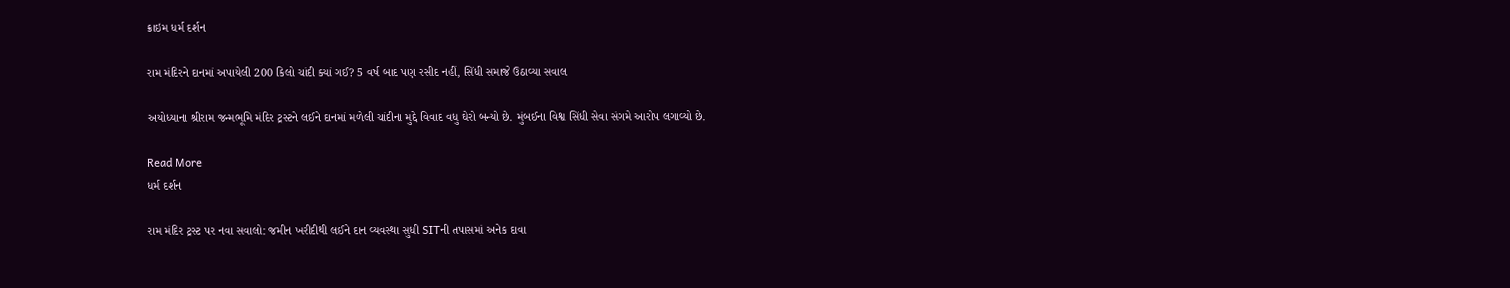ક્રાઇમ ધર્મ દર્શન

રામ મંદિરને દાનમાં અપાયેલી 200 કિલો ચાંદી ક્યાં ગઈ? 5 વર્ષ બાદ પણ રસીદ નહીં, સિંધી સમાજે ઉઠાવ્યા સવાલ

અયોધ્યાના શ્રીરામ જન્મભૂમિ મંદિર ટ્રસ્ટને લઈને દાનમાં મળેલી ચાંદીના મુદ્દે વિવાદ વધુ ઘેરો બન્યો છે. મુંબઈના વિશ્વ સિંધી સેવા સંગમે આરોપ લગાવ્યો છે.

Read More
ધર્મ દર્શન

રામ મંદિર ટ્રસ્ટ પર નવા સવાલો: જમીન ખરીદીથી લઈને દાન વ્યવસ્થા સુધી SITની તપાસમાં અનેક દાવા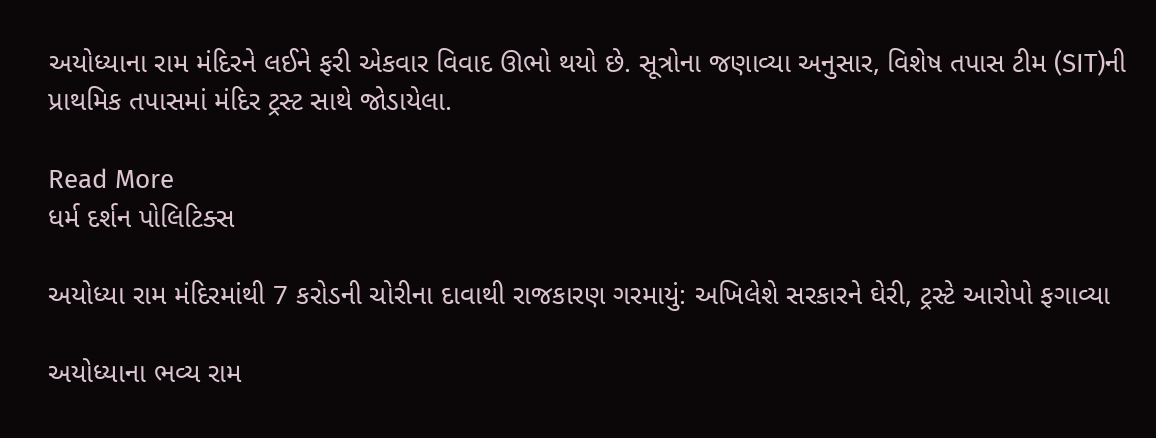અયોધ્યાના રામ મંદિરને લઈને ફરી એકવાર વિવાદ ઊભો થયો છે. સૂત્રોના જણાવ્યા અનુસાર, વિશેષ તપાસ ટીમ (SIT)ની પ્રાથમિક તપાસમાં મંદિર ટ્રસ્ટ સાથે જોડાયેલા.

Read More
ધર્મ દર્શન પોલિટિક્સ

અયોધ્યા રામ મંદિરમાંથી 7 કરોડની ચોરીના દાવાથી રાજકારણ ગરમાયું: અખિલેશે સરકારને ઘેરી, ટ્રસ્ટે આરોપો ફગાવ્યા

અયોધ્યાના ભવ્ય રામ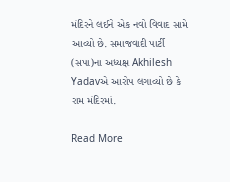મંદિરને લઈને એક નવો વિવાદ સામે આવ્યો છે. સમાજવાદી પાર્ટી (સપા)ના અધ્યક્ષ Akhilesh Yadavએ આરોપ લગાવ્યો છે કે રામ મંદિરમાં.

Read More